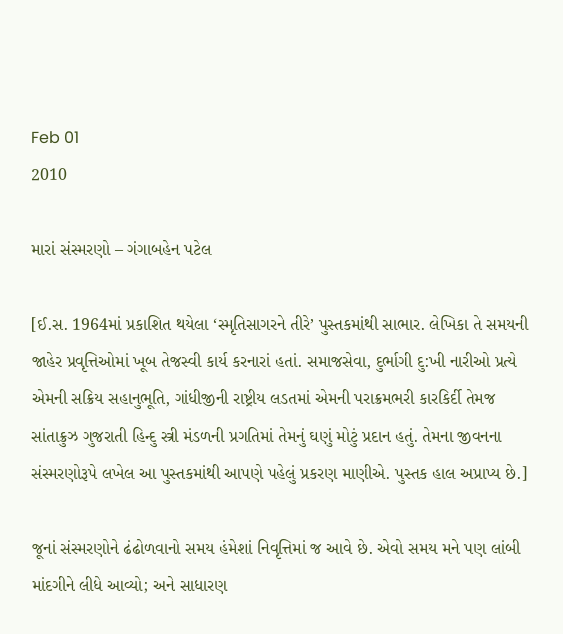Feb 01
2010

મારાં સંસ્મરણો – ગંગાબહેન પટેલ

[ઈ.સ. 1964માં પ્રકાશિત થયેલા ‘સ્મૃતિસાગરને તીરે’ પુસ્તકમાંથી સાભાર. લેખિકા તે સમયની જાહેર પ્રવૃત્તિઓમાં ખૂબ તેજસ્વી કાર્ય કરનારાં હતાં. સમાજસેવા, દુર્ભાગી દુ:ખી નારીઓ પ્રત્યે એમની સક્રિય સહાનુભૂતિ, ગાંધીજીની રાષ્ટ્રીય લડતમાં એમની પરાક્રમભરી કારકિર્દી તેમજ સાંતાક્રુઝ ગુજરાતી હિન્દુ સ્ત્રી મંડળની પ્રગતિમાં તેમનું ઘણું મોટું પ્રદાન હતું. તેમના જીવનના સંસ્મરણોરૂપે લખેલ આ પુસ્તકમાંથી આપણે પહેલું પ્રકરણ માણીએ. પુસ્તક હાલ અપ્રાપ્ય છે.]

જૂનાં સંસ્મરણોને ઢંઢોળવાનો સમય હંમેશાં નિવૃત્તિમાં જ આવે છે. એવો સમય મને પણ લાંબી માંદગીને લીધે આવ્યો; અને સાધારણ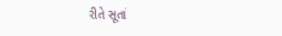રીતે સૂતાં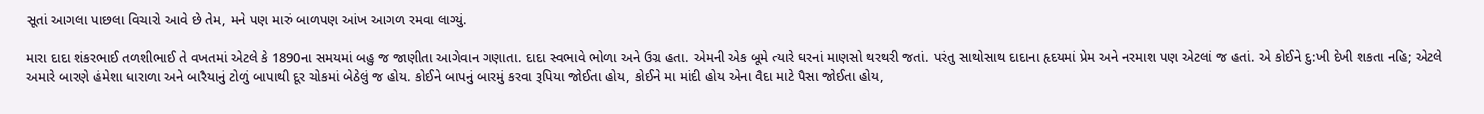સૂતાં આગલા પાછલા વિચારો આવે છે તેમ, મને પણ મારું બાળપણ આંખ આગળ રમવા લાગ્યું.

મારા દાદા શંકરભાઈ તળશીભાઈ તે વખતમાં એટલે કે 1890ના સમયમાં બહુ જ જાણીતા આગેવાન ગણાતા. દાદા સ્વભાવે ભોળા અને ઉગ્ર હતા. એમની એક બૂમે ત્યારે ઘરનાં માણસો થરથરી જતાં. પરંતુ સાથોસાથ દાદાના હૃદયમાં પ્રેમ અને નરમાશ પણ એટલાં જ હતાં. એ કોઈને દુ:ખી દેખી શકતા નહિ; એટલે અમારે બારણે હંમેશા ધારાળા અને બારૈયાનું ટોળું બાપાથી દૂર ચોકમાં બેઠેલું જ હોય. કોઈને બાપનું બારમું કરવા રૂપિયા જોઈતા હોય, કોઈને મા માંદી હોય એના વૈદા માટે પૈસા જોઈતા હોય,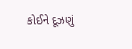કોઈને દૂઝણું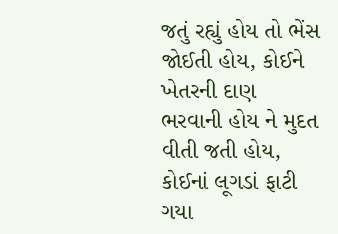જતું રહ્યું હોય તો ભેંસ જોઈતી હોય, કોઈને ખેતરની દાણ ભરવાની હોય ને મુદત વીતી જતી હોય, કોઈનાં લૂગડાં ફાટી ગયા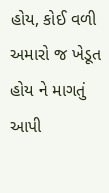હોય, કોઈ વળી અમારો જ ખેડૂત હોય ને માગતું આપી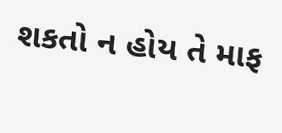શકતો ન હોય તે માફ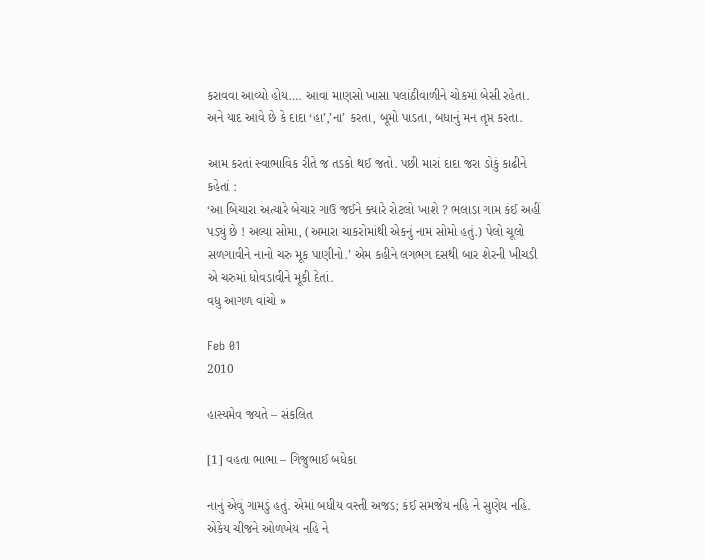કરાવવા આવ્યો હોય…. આવા માણસો ખાસા પલાંઠીવાળીને ચોકમાં બેસી રહેતા. અને યાદ આવે છે કે દાદા ‘હા’,’ના’ કરતા, બૂમો પાડતા, બધાનું મન તૃપ્ત કરતા.

આમ કરતાં સ્વાભાવિક રીતે જ તડકો થઈ જતો. પછી મારાં દાદા જરા ડોકું કાઢીને કહેતાં :
‘આ બિચારા અત્યારે બેચાર ગાઉ જઈને ક્યારે રોટલો ખાશે ? ભલાડા ગામ કંઈ અહીં પડ્યું છે ! અલ્યા સોમા, (અમારા ચાકરોમાંથી એકનું નામ સોમો હતું.) પેલો ચૂલો સળગાવીને નાનો ચરુ મૂક પાણીનો.’ એમ કહીને લગભગ દસથી બાર શેરની ખીચડી એ ચરુમાં ધોવડાવીને મૂકી દેતાં.
વધુ આગળ વાંચો »

Feb 01
2010

હાસ્યમેવ જયતે – સંકલિત

[1] વહતા ભાભા – ગિજુભાઈ બધેકા

નાનું એવું ગામડું હતું. એમાં બધીય વસ્તી અજડ; કંઈ સમજેય નહિ ને સુણેય નહિ. એકેય ચીજને ઓળખેય નહિ ને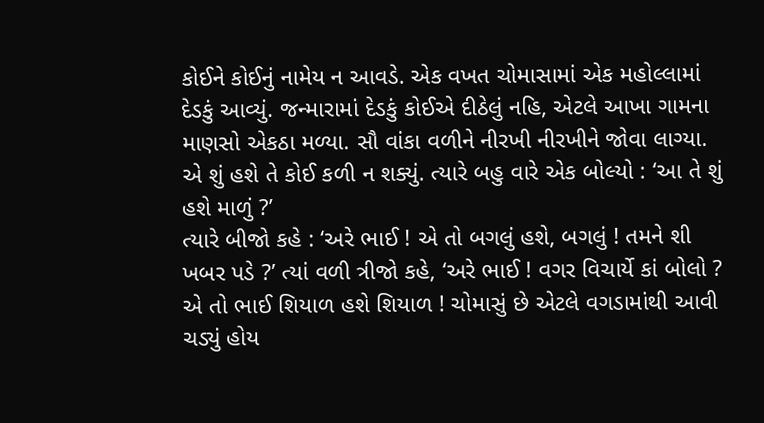કોઈને કોઈનું નામેય ન આવડે. એક વખત ચોમાસામાં એક મહોલ્લામાં દેડકું આવ્યું. જન્મારામાં દેડકું કોઈએ દીઠેલું નહિ, એટલે આખા ગામના માણસો એકઠા મળ્યા. સૌ વાંકા વળીને નીરખી નીરખીને જોવા લાગ્યા. એ શું હશે તે કોઈ કળી ન શક્યું. ત્યારે બહુ વારે એક બોલ્યો : ‘આ તે શું હશે માળું ?’
ત્યારે બીજો કહે : ‘અરે ભાઈ ! એ તો બગલું હશે, બગલું ! તમને શી ખબર પડે ?’ ત્યાં વળી ત્રીજો કહે, ‘અરે ભાઈ ! વગર વિચાર્યે કાં બોલો ? એ તો ભાઈ શિયાળ હશે શિયાળ ! ચોમાસું છે એટલે વગડામાંથી આવી ચડ્યું હોય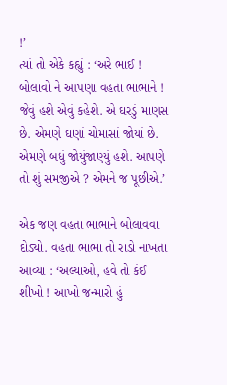!’
ત્યાં તો એકે કહ્યું : ‘અરે ભાઈ ! બોલાવો ને આપણા વહતા ભાભાને ! જેવું હશે એવું કહેશે. એ ઘરડું માણસ છે. એમણે ઘણાં ચોમાસાં જોયાં છે. એમણે બધું જોયુંજાણ્યું હશે. આપણે તો શું સમજીએ ? એમને જ પૂછીએ.’

એક જણ વહતા ભાભાને બોલાવવા દોડ્યો. વહતા ભાભા તો રાડો નાખતા આવ્યા : ‘અલ્યાઓ, હવે તો કંઈ શીખો ! આખો જન્મારો હું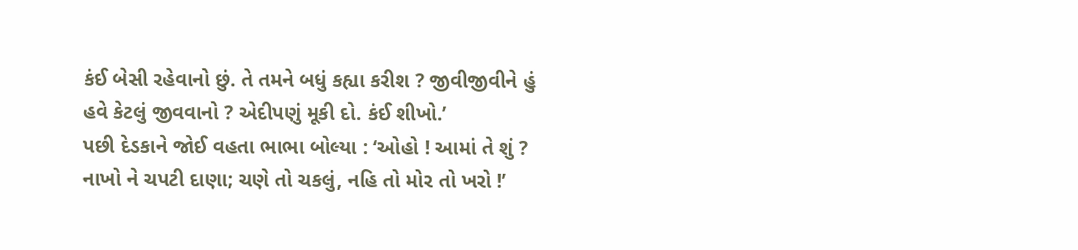કંઈ બેસી રહેવાનો છું. તે તમને બધું કહ્યા કરીશ ? જીવીજીવીને હું હવે કેટલું જીવવાનો ? એદીપણું મૂકી દો. કંઈ શીખો.’
પછી દેડકાને જોઈ વહતા ભાભા બોલ્યા : ‘ઓહો ! આમાં તે શું ? નાખો ને ચપટી દાણા; ચણે તો ચકલું, નહિ તો મોર તો ખરો !’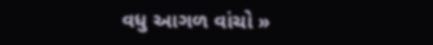વધુ આગળ વાંચો »